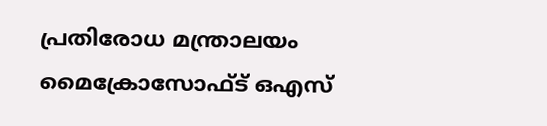പ്രതിരോധ മന്ത്രാലയം മൈക്രോസോഫ്ട് ഒഎസ്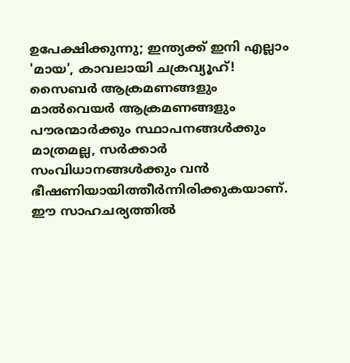ഉപേക്ഷിക്കുന്നു; ഇന്ത്യക്ക് ഇനി എല്ലാം 'മായ', കാവലായി ചക്രവ്യൂഹ്!
സൈബർ ആക്രമണങ്ങളും മാൽവെയർ ആക്രമണങ്ങളും പൗരന്മാർക്കും സ്ഥാപനങ്ങൾക്കും മാത്രമല്ല, സർക്കാർ സംവിധാനങ്ങൾക്കും വൻ ഭീഷണിയായിത്തീർന്നിരിക്കുകയാണ്. ഈ സാഹചര്യത്തിൽ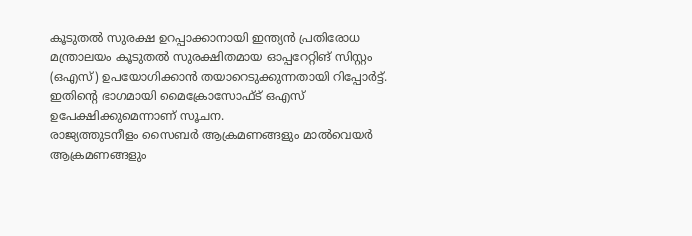കൂടുതൽ സുരക്ഷ ഉറപ്പാക്കാനായി ഇന്ത്യൻ പ്രതിരോധ മന്ത്രാലയം കൂടുതൽ സുരക്ഷിതമായ ഓപ്പറേറ്റിങ് സിസ്റ്റം (ഒഎസ്) ഉപയോഗിക്കാൻ തയാറെടുക്കുന്നതായി റിപ്പോർട്ട്. ഇതിന്റെ ഭാഗമായി മൈക്രോസോഫ്ട് ഒഎസ് ഉപേക്ഷിക്കുമെന്നാണ് സൂചന.
രാജ്യത്തുടനീളം സൈബർ ആക്രമണങ്ങളും മാൽവെയർ ആക്രമണങ്ങളും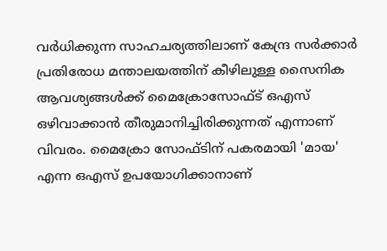വർധിക്കുന്ന സാഹചര്യത്തിലാണ് കേന്ദ്ര സർക്കാർ പ്രതിരോധ മന്താലയത്തിന് കീഴിലുള്ള സൈനിക ആവശ്യങ്ങൾക്ക് മൈക്രോസോഫ്ട് ഒഎസ് ഒഴിവാക്കാൻ തീരുമാനിച്ചിരിക്കുന്നത് എന്നാണ് വിവരം. മൈക്രോ സോഫ്ടിന് പകരമായി 'മായ' എന്ന ഒഎസ് ഉപയോഗിക്കാനാണ്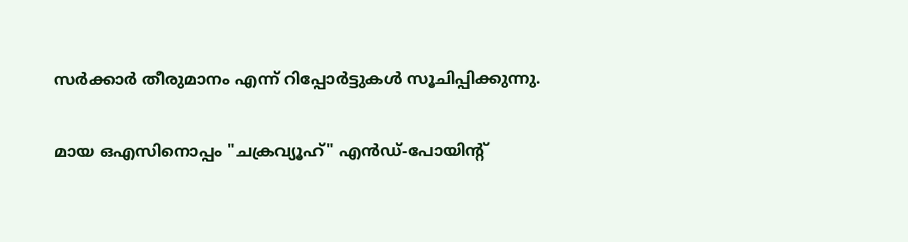സർക്കാർ തീരുമാനം എന്ന് റിപ്പോർട്ടുകൾ സൂചിപ്പിക്കുന്നു.

മായ ഒഎസിനൊപ്പം "ചക്രവ്യൂഹ്" എൻഡ്-പോയിന്റ്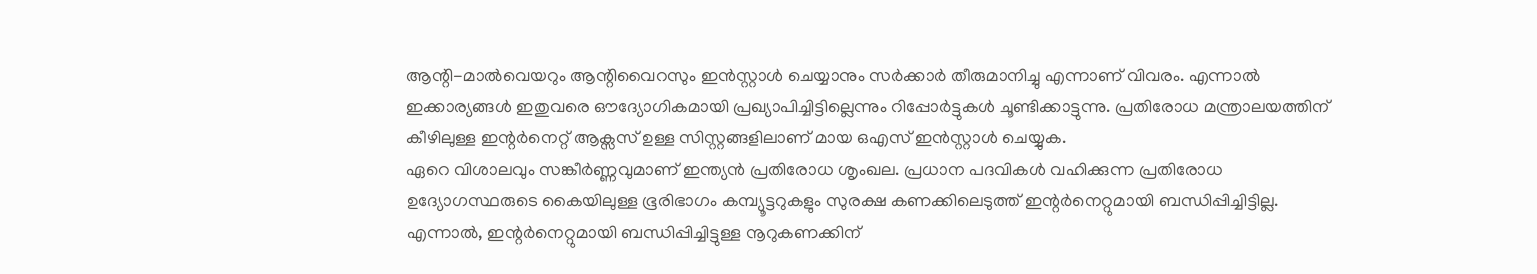ആന്റി-മാൽവെയറും ആന്റിവൈറസും ഇൻസ്റ്റാൾ ചെയ്യാനും സർക്കാർ തീരുമാനിച്ചു എന്നാണ് വിവരം. എന്നാൽ ഇക്കാര്യങ്ങൾ ഇതുവരെ ഔദ്യോഗികമായി പ്രഖ്യാപിച്ചിട്ടില്ലെന്നും റിപ്പോർട്ടുകൾ ചൂണ്ടിക്കാട്ടുന്നു. പ്രതിരോധ മന്ത്രാലയത്തിന് കീഴിലുള്ള ഇന്റർനെറ്റ് ആക്സസ് ഉള്ള സിസ്റ്റങ്ങളിലാണ് മായ ഒഎസ് ഇൻസ്റ്റാൾ ചെയ്യുക.
ഏറെ വിശാലവും സങ്കീർണ്ണവുമാണ് ഇന്ത്യൻ പ്രതിരോധ ശൃംഖല. പ്രധാന പദവികൾ വഹിക്കുന്ന പ്രതിരോധ ഉദ്യോഗസ്ഥരുടെ കൈയിലുള്ള ഭൂരിഭാഗം കമ്പ്യൂട്ടറുകളും സുരക്ഷ കണക്കിലെടുത്ത് ഇന്റർനെറ്റുമായി ബന്ധിപ്പിച്ചിട്ടില്ല. എന്നാൽ, ഇന്റർനെറ്റുമായി ബന്ധിപ്പിച്ചിട്ടുള്ള നൂറുകണക്കിന്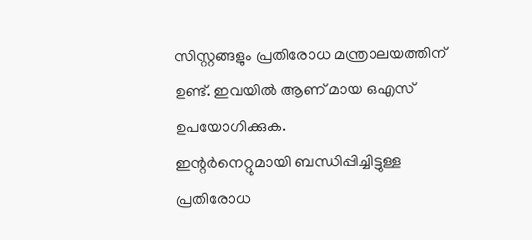സിസ്റ്റങ്ങളും പ്രതിരോധ മന്ത്രാലയത്തിന് ഉണ്ട്. ഇവയിൽ ആണ് മായ ഒഎസ് ഉപയോഗിക്കുക.
ഇന്റർനെറ്റുമായി ബന്ധിപ്പിച്ചിട്ടുള്ള പ്രതിരോധ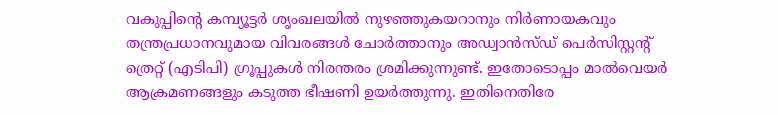വകുപ്പിന്റെ കമ്പ്യൂട്ടർ ശൃംഖലയിൽ നുഴഞ്ഞുകയറാനും നിർണായകവും തന്ത്രപ്രധാനവുമായ വിവരങ്ങൾ ചോർത്താനും അഡ്വാൻസ്ഡ് പെർസിസ്റ്റന്റ് ത്രെറ്റ് (എടിപി) ഗ്രൂപ്പുകൾ നിരന്തരം ശ്രമിക്കുന്നുണ്ട്. ഇതോടൊപ്പം മാൽവെയർ ആക്രമണങ്ങളും കടുത്ത ഭീഷണി ഉയർത്തുന്നു. ഇതിനെതിരേ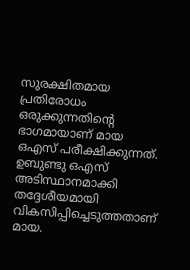സുരക്ഷിതമായ പ്രതിരോധം ഒരുക്കുന്നതിന്റെ ഭാഗമായാണ് മായ ഒഎസ് പരീക്ഷിക്കുന്നത്.
ഉബുണ്ടു ഒഎസ് അടിസ്ഥാനമാക്കി തദ്ദേശീയമായി വികസിപ്പിച്ചെടുത്തതാണ് മായ.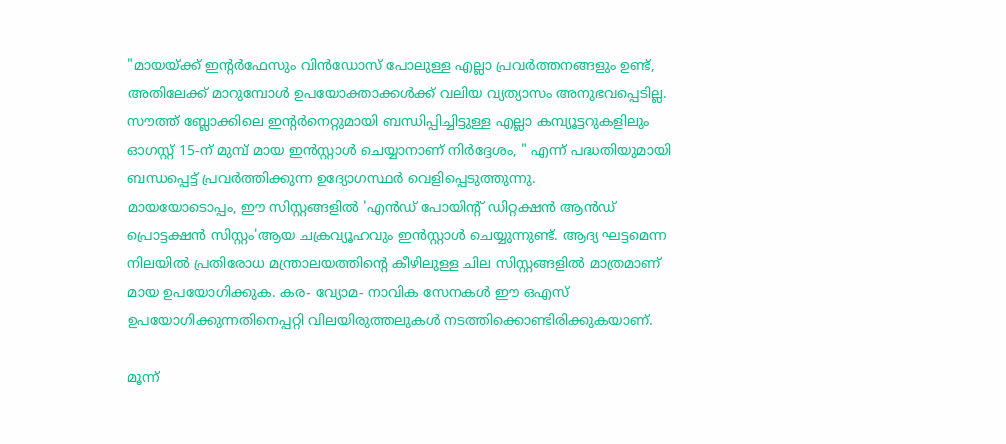"മായയ്ക്ക് ഇന്റർഫേസും വിൻഡോസ് പോലുള്ള എല്ലാ പ്രവർത്തനങ്ങളും ഉണ്ട്, അതിലേക്ക് മാറുമ്പോൾ ഉപയോക്താക്കൾക്ക് വലിയ വ്യത്യാസം അനുഭവപ്പെടില്ല. സൗത്ത് ബ്ലോക്കിലെ ഇന്റർനെറ്റുമായി ബന്ധിപ്പിച്ചിട്ടുള്ള എല്ലാ കമ്പ്യൂട്ടറുകളിലും ഓഗസ്റ്റ് 15-ന് മുമ്പ് മായ ഇൻസ്റ്റാൾ ചെയ്യാനാണ് നിർദ്ദേശം, " എന്ന് പദ്ധതിയുമായി ബന്ധപ്പെട്ട് പ്രവർത്തിക്കുന്ന ഉദ്യോഗസ്ഥർ വെളിപ്പെടുത്തുന്നു.
മായയോടൊപ്പം, ഈ സിസ്റ്റങ്ങളിൽ 'എൻഡ് പോയിന്റ് ഡിറ്റക്ഷൻ ആൻഡ് പ്രൊട്ടക്ഷൻ സിസ്റ്റം'ആയ ചക്രവ്യൂഹവും ഇൻസ്റ്റാൾ ചെയ്യുന്നുണ്ട്. ആദ്യ ഘട്ടമെന്ന നിലയിൽ പ്രതിരോധ മന്ത്രാലയത്തിന്റെ കീഴിലുള്ള ചില സിസ്റ്റങ്ങളിൽ മാത്രമാണ് മായ ഉപയോഗിക്കുക. കര- വ്യോമ- നാവിക സേനകൾ ഈ ഒഎസ് ഉപയോഗിക്കുന്നതിനെപ്പറ്റി വിലയിരുത്തലുകൾ നടത്തിക്കൊണ്ടിരിക്കുകയാണ്.

മൂന്ന്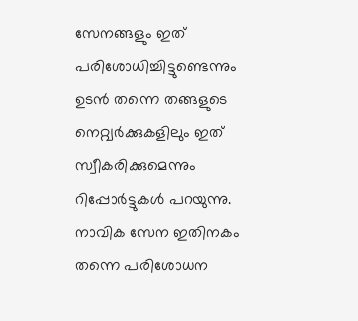സേനങ്ങളും ഇത് പരിശോധിച്ചിട്ടുണ്ടെന്നും ഉടൻ തന്നെ തങ്ങളുടെ നെറ്റ്വർക്കുകളിലും ഇത് സ്വീകരിക്കുമെന്നും റിപ്പോർട്ടുകൾ പറയുന്നു. നാവിക സേന ഇതിനകം തന്നെ പരിശോധന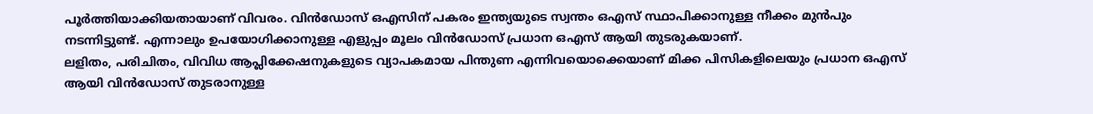പൂർത്തിയാക്കിയതായാണ് വിവരം. വിൻഡോസ് ഒഎസിന് പകരം ഇന്ത്യയുടെ സ്വന്തം ഒഎസ് സ്ഥാപിക്കാനുള്ള നീക്കം മുൻപും നടന്നിട്ടുണ്ട്. എന്നാലും ഉപയോഗിക്കാനുള്ള എളുപ്പം മൂലം വിൻഡോസ് പ്രധാന ഒഎസ് ആയി തുടരുകയാണ്.
ലളിതം, പരിചിതം, വിവിധ ആപ്ലിക്കേഷനുകളുടെ വ്യാപകമായ പിന്തുണ എന്നിവയൊക്കെയാണ് മിക്ക പിസികളിലെയും പ്രധാന ഒഎസ് ആയി വിൻഡോസ് തുടരാനുള്ള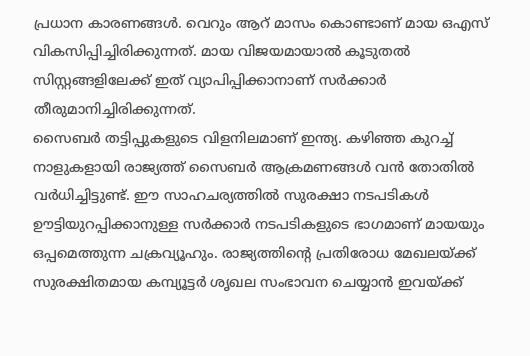പ്രധാന കാരണങ്ങൾ. വെറും ആറ് മാസം കൊണ്ടാണ് മായ ഒഎസ് വികസിപ്പിച്ചിരിക്കുന്നത്. മായ വിജയമായാൽ കൂടുതൽ സിസ്റ്റങ്ങളിലേക്ക് ഇത് വ്യാപിപ്പിക്കാനാണ് സർക്കാർ തീരുമാനിച്ചിരിക്കുന്നത്.
സൈബർ തട്ടിപ്പുകളുടെ വിളനിലമാണ് ഇന്ത്യ. കഴിഞ്ഞ കുറച്ച് നാളുകളായി രാജ്യത്ത് സൈബർ ആക്രമണങ്ങൾ വൻ തോതിൽ വർധിച്ചിട്ടുണ്ട്. ഈ സാഹചര്യത്തിൽ സുരക്ഷാ നടപടികൾ ഊട്ടിയുറപ്പിക്കാനുള്ള സർക്കാർ നടപടികളുടെ ഭാഗമാണ് മായയും ഒപ്പമെത്തുന്ന ചക്രവ്യൂഹും. രാജ്യത്തിന്റെ പ്രതിരോധ മേഖലയ്ക്ക് സുരക്ഷിതമായ കമ്പ്യൂട്ടർ ശൃഖല സംഭാവന ചെയ്യാൻ ഇവയ്ക്ക്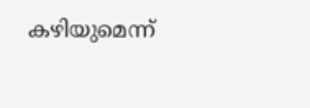കഴിയുമെന്ന്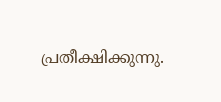പ്രതീക്ഷിക്കുന്നു.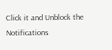Click it and Unblock the Notifications